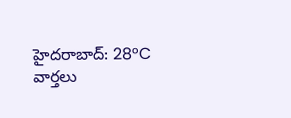హైదరాబాద్: 28°C
వార్తలు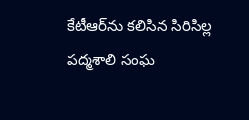కేటీఆర్‌ను కలిసిన సిరిసిల్ల పద్మశాలి సంఘ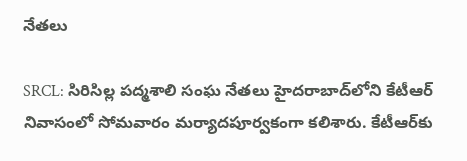నేతలు

SRCL: సిరిసిల్ల పద్మశాలి సంఘ నేతలు హైదరాబాద్‌లోని కేటీఆర్ నివాసంలో సోమవారం మర్యాదపూర్వకంగా కలిశారు. కేటీఆర్‌కు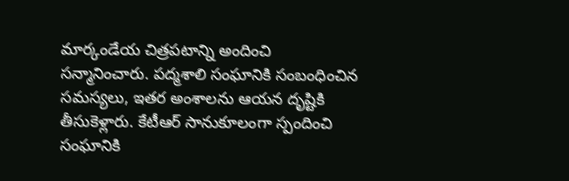మార్కండేయ చిత్రపటాన్ని అందించి సన్మానించారు. పద్మశాలి సంఘానికి సంబంధించిన సమస్యలు, ఇతర అంశాలను ఆయన దృష్టికి తీసుకెళ్లారు. కేటీఆర్ సానుకూలంగా స్పందించి సంఘానికి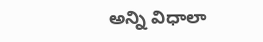అన్ని విధాలా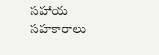సహాయ సహకారాలు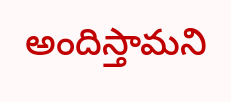అందిస్తామని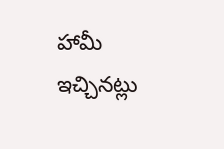హామీ ఇచ్చినట్లు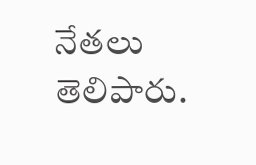నేతలు తెలిపారు.